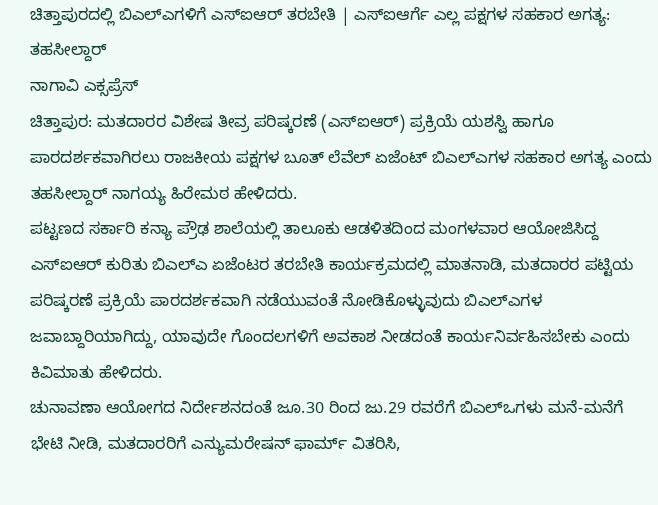ಚಿತ್ತಾಪುರದಲ್ಲಿ ಬಿಎಲ್ಎಗಳಿಗೆ ಎಸ್ಐಆರ್ ತರಬೇತಿ | ಎಸ್ಐಆರ್ಗೆ ಎಲ್ಲ ಪಕ್ಷಗಳ ಸಹಕಾರ ಅಗತ್ಯ: ತಹಸೀಲ್ದಾರ್
ನಾಗಾವಿ ಎಕ್ಸಪ್ರೆಸ್
ಚಿತ್ತಾಪುರ: ಮತದಾರರ ವಿಶೇಷ ತೀವ್ರ ಪರಿಷ್ಕರಣೆ (ಎಸ್ಐಆರ್) ಪ್ರಕ್ರಿಯೆ ಯಶಸ್ವಿ ಹಾಗೂ ಪಾರದರ್ಶಕವಾಗಿರಲು ರಾಜಕೀಯ ಪಕ್ಷಗಳ ಬೂತ್ ಲೆವೆಲ್ ಏಜೆಂಟ್ ಬಿಎಲ್ಎಗಳ ಸಹಕಾರ ಅಗತ್ಯ ಎಂದು ತಹಸೀಲ್ದಾರ್ ನಾಗಯ್ಯ ಹಿರೇಮಠ ಹೇಳಿದರು.
ಪಟ್ಟಣದ ಸರ್ಕಾರಿ ಕನ್ಯಾ ಪ್ರೌಢ ಶಾಲೆಯಲ್ಲಿ ತಾಲೂಕು ಆಡಳಿತದಿಂದ ಮಂಗಳವಾರ ಆಯೋಜಿಸಿದ್ದ ಎಸ್ಐಆರ್ ಕುರಿತು ಬಿಎಲ್ಎ ಏಜೆಂಟರ ತರಬೇತಿ ಕಾರ್ಯಕ್ರಮದಲ್ಲಿ ಮಾತನಾಡಿ, ಮತದಾರರ ಪಟ್ಟಿಯ ಪರಿಷ್ಕರಣೆ ಪ್ರಕ್ರಿಯೆ ಪಾರದರ್ಶಕವಾಗಿ ನಡೆಯುವಂತೆ ನೋಡಿಕೊಳ್ಳುವುದು ಬಿಎಲ್ಎಗಳ ಜವಾಬ್ದಾರಿಯಾಗಿದ್ದು, ಯಾವುದೇ ಗೊಂದಲಗಳಿಗೆ ಅವಕಾಶ ನೀಡದಂತೆ ಕಾರ್ಯನಿರ್ವಹಿಸಬೇಕು ಎಂದು ಕಿವಿಮಾತು ಹೇಳಿದರು.
ಚುನಾವಣಾ ಆಯೋಗದ ನಿರ್ದೇಶನದಂತೆ ಜೂ.30 ರಿಂದ ಜು.29 ರವರೆಗೆ ಬಿಎಲ್ಒಗಳು ಮನೆ-ಮನೆಗೆ ಭೇಟಿ ನೀಡಿ, ಮತದಾರರಿಗೆ ಎನ್ಯುಮರೇಷನ್ ಫಾರ್ಮ್ ವಿತರಿಸಿ,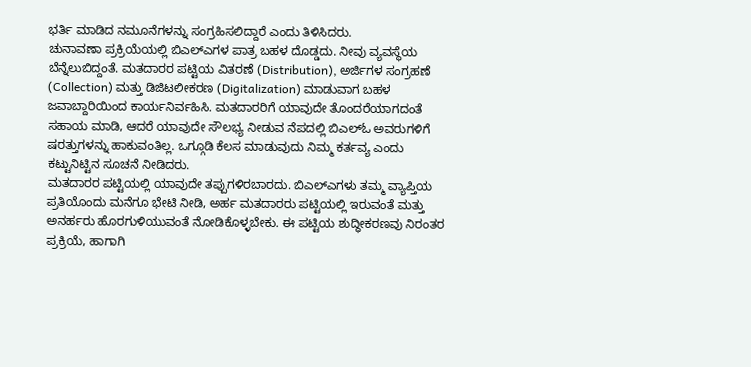ಭರ್ತಿ ಮಾಡಿದ ನಮೂನೆಗಳನ್ನು ಸಂಗ್ರಹಿಸಲಿದ್ದಾರೆ ಎಂದು ತಿಳಿಸಿದರು.
ಚುನಾವಣಾ ಪ್ರಕ್ರಿಯೆಯಲ್ಲಿ ಬಿಎಲ್ಎಗಳ ಪಾತ್ರ ಬಹಳ ದೊಡ್ಡದು. ನೀವು ವ್ಯವಸ್ಥೆಯ ಬೆನ್ನೆಲುಬಿದ್ದಂತೆ. ಮತದಾರರ ಪಟ್ಟಿಯ ವಿತರಣೆ (Distribution), ಅರ್ಜಿಗಳ ಸಂಗ್ರಹಣೆ (Collection) ಮತ್ತು ಡಿಜಿಟಲೀಕರಣ (Digitalization) ಮಾಡುವಾಗ ಬಹಳ ಜವಾಬ್ದಾರಿಯಿಂದ ಕಾರ್ಯನಿರ್ವಹಿಸಿ. ಮತದಾರರಿಗೆ ಯಾವುದೇ ತೊಂದರೆಯಾಗದಂತೆ ಸಹಾಯ ಮಾಡಿ, ಆದರೆ ಯಾವುದೇ ಸೌಲಭ್ಯ ನೀಡುವ ನೆಪದಲ್ಲಿ ಬಿಎಲ್ಓ ಅವರುಗಳಿಗೆ ಷರತ್ತುಗಳನ್ನು ಹಾಕುವಂತಿಲ್ಲ. ಒಗ್ಗೂಡಿ ಕೆಲಸ ಮಾಡುವುದು ನಿಮ್ಮ ಕರ್ತವ್ಯ ಎಂದು ಕಟ್ಟುನಿಟ್ಟಿನ ಸೂಚನೆ ನೀಡಿದರು.
ಮತದಾರರ ಪಟ್ಟಿಯಲ್ಲಿ ಯಾವುದೇ ತಪ್ಪುಗಳಿರಬಾರದು. ಬಿಎಲ್ಎಗಳು ತಮ್ಮ ವ್ಯಾಪ್ತಿಯ ಪ್ರತಿಯೊಂದು ಮನೆಗೂ ಭೇಟಿ ನೀಡಿ, ಅರ್ಹ ಮತದಾರರು ಪಟ್ಟಿಯಲ್ಲಿ ಇರುವಂತೆ ಮತ್ತು ಅನರ್ಹರು ಹೊರಗುಳಿಯುವಂತೆ ನೋಡಿಕೊಳ್ಳಬೇಕು. ಈ ಪಟ್ಟಿಯ ಶುದ್ಧೀಕರಣವು ನಿರಂತರ ಪ್ರಕ್ರಿಯೆ, ಹಾಗಾಗಿ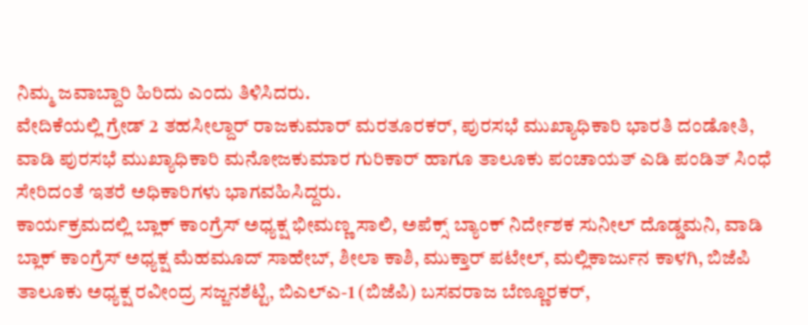ನಿಮ್ಮ ಜವಾಬ್ದಾರಿ ಹಿರಿದು ಎಂದು ತಿಳಿಸಿದರು.
ವೇದಿಕೆಯಲ್ಲಿ ಗ್ರೇಡ್ 2 ತಹಸೀಲ್ದಾರ್ ರಾಜಕುಮಾರ್ ಮರತೂರಕರ್, ಪುರಸಭೆ ಮುಖ್ಯಾಧಿಕಾರಿ ಭಾರತಿ ದಂಡೋತಿ, ವಾಡಿ ಪುರಸಭೆ ಮುಖ್ಯಾಧಿಕಾರಿ ಮನೋಜಕುಮಾರ ಗುರಿಕಾರ್ ಹಾಗೂ ತಾಲೂಕು ಪಂಚಾಯತ್ ಎಡಿ ಪಂಡಿತ್ ಸಿಂಧೆ ಸೇರಿದಂತೆ ಇತರೆ ಅಧಿಕಾರಿಗಳು ಭಾಗವಹಿಸಿದ್ದರು.
ಕಾರ್ಯಕ್ರಮದಲ್ಲಿ ಬ್ಲಾಕ್ ಕಾಂಗ್ರೆಸ್ ಅಧ್ಯಕ್ಷ ಭೀಮಣ್ಣ ಸಾಲಿ, ಅಪೆಕ್ಸ್ ಬ್ಯಾಂಕ್ ನಿರ್ದೇಶಕ ಸುನೀಲ್ ದೊಡ್ಡಮನಿ, ವಾಡಿ ಬ್ಲಾಕ್ ಕಾಂಗ್ರೆಸ್ ಅಧ್ಯಕ್ಷ ಮೆಹಮೂದ್ ಸಾಹೇಬ್, ಶೀಲಾ ಕಾಶಿ, ಮುಕ್ತಾರ್ ಪಟೇಲ್, ಮಲ್ಲಿಕಾರ್ಜುನ ಕಾಳಗಿ, ಬಿಜೆಪಿ ತಾಲೂಕು ಅಧ್ಯಕ್ಷ ರವೀಂದ್ರ ಸಜ್ಜನಶೆಟ್ಟಿ, ಬಿಎಲ್ಎ-1 (ಬಿಜೆಪಿ) ಬಸವರಾಜ ಬೆಣ್ಣೂರಕರ್,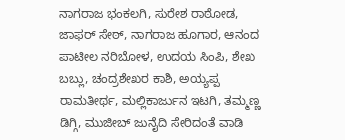ನಾಗರಾಜ ಭಂಕಲಗಿ, ಸುರೇಶ ರಾಠೋಡ, ಜಾಫರ್ ಸೇಠ್, ನಾಗರಾಜ ಹೂಗಾರ, ಆನಂದ ಪಾಟೀಲ ನರಿಬೋಳ, ಉದಯ ಸಿಂಪಿ, ಶೇಖ ಬಬ್ಲು, ಚಂದ್ರಶೇಖರ ಕಾಶಿ, ಅಯ್ಯಪ್ಪ ರಾಮತೀರ್ಥ, ಮಲ್ಲಿಕಾರ್ಜುನ ಇಟಗಿ, ತಮ್ಮಣ್ಣ ಡಿಗ್ಗಿ, ಮುಜೀಬ್ ಜುನೈದಿ ಸೇರಿದಂತೆ ವಾಡಿ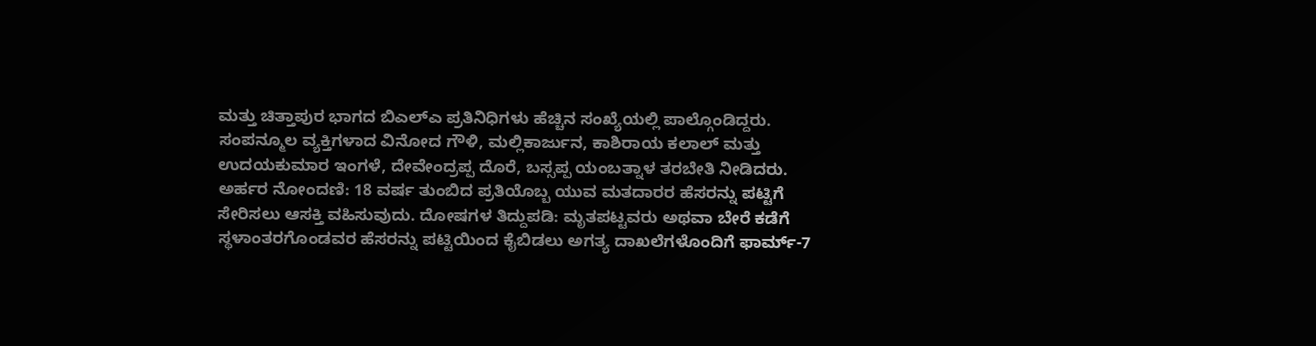ಮತ್ತು ಚಿತ್ತಾಪುರ ಭಾಗದ ಬಿಎಲ್ಎ ಪ್ರತಿನಿಧಿಗಳು ಹೆಚ್ಚಿನ ಸಂಖ್ಯೆಯಲ್ಲಿ ಪಾಲ್ಗೊಂಡಿದ್ದರು.
ಸಂಪನ್ಮೂಲ ವ್ಯಕ್ತಿಗಳಾದ ವಿನೋದ ಗೌಳಿ, ಮಲ್ಲಿಕಾರ್ಜುನ, ಕಾಶಿರಾಯ ಕಲಾಲ್ ಮತ್ತು ಉದಯಕುಮಾರ ಇಂಗಳೆ, ದೇವೇಂದ್ರಪ್ಪ ದೊರೆ, ಬಸ್ಸಪ್ಪ ಯಂಬತ್ನಾಳ ತರಬೇತಿ ನೀಡಿದರು.
ಅರ್ಹರ ನೋಂದಣಿ: 18 ವರ್ಷ ತುಂಬಿದ ಪ್ರತಿಯೊಬ್ಬ ಯುವ ಮತದಾರರ ಹೆಸರನ್ನು ಪಟ್ಟಿಗೆ ಸೇರಿಸಲು ಆಸಕ್ತಿ ವಹಿಸುವುದು. ದೋಷಗಳ ತಿದ್ದುಪಡಿ: ಮೃತಪಟ್ಟವರು ಅಥವಾ ಬೇರೆ ಕಡೆಗೆ ಸ್ಥಳಾಂತರಗೊಂಡವರ ಹೆಸರನ್ನು ಪಟ್ಟಿಯಿಂದ ಕೈಬಿಡಲು ಅಗತ್ಯ ದಾಖಲೆಗಳೊಂದಿಗೆ ಫಾರ್ಮ್-7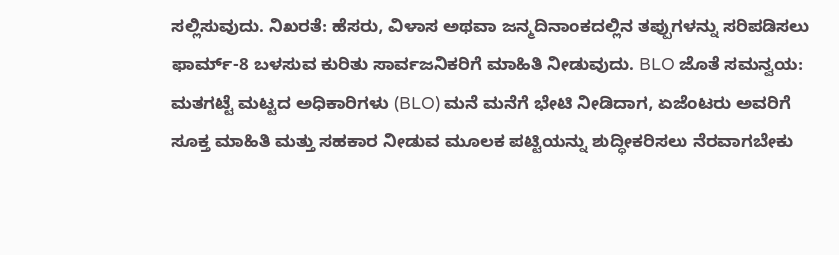ಸಲ್ಲಿಸುವುದು. ನಿಖರತೆ: ಹೆಸರು, ವಿಳಾಸ ಅಥವಾ ಜನ್ಮದಿನಾಂಕದಲ್ಲಿನ ತಪ್ಪುಗಳನ್ನು ಸರಿಪಡಿಸಲು ಫಾರ್ಮ್-8 ಬಳಸುವ ಕುರಿತು ಸಾರ್ವಜನಿಕರಿಗೆ ಮಾಹಿತಿ ನೀಡುವುದು. BLO ಜೊತೆ ಸಮನ್ವಯ: ಮತಗಟ್ಟೆ ಮಟ್ಟದ ಅಧಿಕಾರಿಗಳು (BLO) ಮನೆ ಮನೆಗೆ ಭೇಟಿ ನೀಡಿದಾಗ, ಏಜೆಂಟರು ಅವರಿಗೆ ಸೂಕ್ತ ಮಾಹಿತಿ ಮತ್ತು ಸಹಕಾರ ನೀಡುವ ಮೂಲಕ ಪಟ್ಟಿಯನ್ನು ಶುದ್ಧೀಕರಿಸಲು ನೆರವಾಗಬೇಕು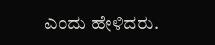ಎಂದು ಹೇಳಿದರು.